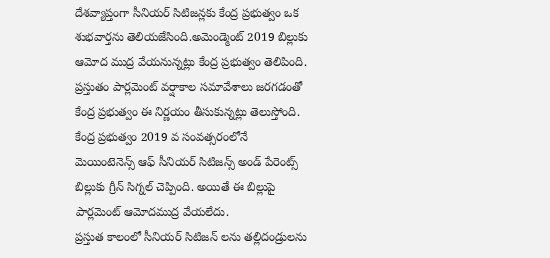దేశవ్యాప్తంగా సీనియర్ సిటిజన్లకు కేంద్ర ప్రభుత్వం ఒక శుభవార్తను తెలియజేసింది.అమెండ్మెంట్ 2019 బిల్లుకు ఆమోద ముద్ర వేయనున్నట్లు కేంద్ర ప్రభుత్వం తెలిపింది. ప్రస్తుతం పార్లమెంట్ వర్షాకాల సమావేశాలు జరగడంతో కేంద్ర ప్రభుత్వం ఈ నిర్ణయం తీసుకున్నట్లు తెలుస్తోంది. కేంద్ర ప్రభుత్వం 2019 వ సంవత్సరంలోనే మెయింటెనెన్స్ ఆఫ్ సీనియర్ సిటిజన్స్ అండ్ పేరెంట్స్ బిల్లుకు గ్రీన్ సిగ్నల్ చెప్పింది. అయితే ఈ బిల్లుపై పార్లమెంట్ ఆమోదముద్ర వేయలేదు.
ప్రస్తుత కాలంలో సీనియర్ సిటిజన్ లను తల్లిదండ్రులను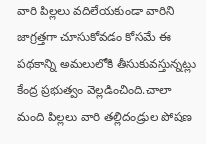వారి పిల్లలు వదిలేయకుండా వారిని జాగ్రత్తగా చూసుకోవడం కోసమే ఈ పథకాన్ని అమలులోకి తీసుకువస్తున్నట్లు కేంద్ర ప్రభుత్వం వెల్లడించింది.చాలా మంది పిల్లలు వారి తల్లిదండ్రుల పోషణ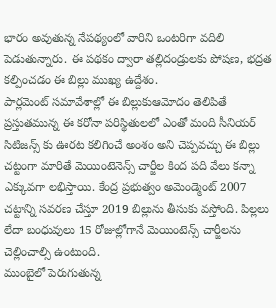భారం అవుతున్న నేపథ్యంలో వారిని ఒంటరిగా వదిలి పెడుతున్నారు. ఈ పథకం ద్వారా తల్లిదండ్రులకు పోషణ, భద్రత కల్పించడం ఈ బిల్లు ముఖ్య ఉద్దేశం.
పార్లమెంట్ సమావేశాల్లో ఈ బిల్లుకుఆమోదం తెలిపితే ప్రస్తుతమున్న ఈ కరోనా పరిస్థితులలో ఎంతో మంది సీనియర్ సిటిజన్స్ కు ఊరట కలిగించే అంశం అని చెప్పవచ్చు ఈ బిల్లు చట్టంగా మారితే మెయింటెనెన్స్ చార్జీల కింద పది వేలు కన్నా ఎక్కువగా లభిస్తాయి. కేంద్ర ప్రభుత్వం అమెండ్మెంట్ 2007 చట్టాన్ని సవరణ చేస్తూ 2019 బిల్లును తీసుకు వస్తోంది. పిల్లలు లేదా బంధువులు 15 రోజుల్లోగానే మెయింటెన్స్ చార్జీలను చెల్లించాల్సి ఉంటుంది.
ముంబైలో పెరుగుతున్న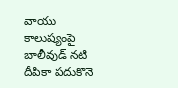వాయు కాలుష్యంపై బాలీవుడ్ నటి దీపికా పదుకొనె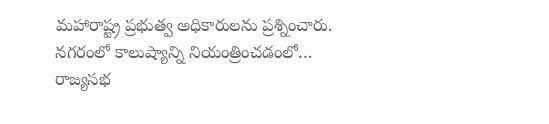మహారాష్ట్ర ప్రభుత్వ అధికారులను ప్రశ్నించారు. నగరంలో కాలుష్యాన్ని నియంత్రించడంలో…
రాజ్యసభ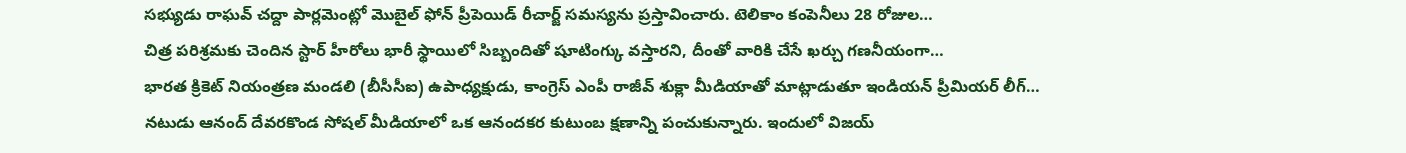సభ్యుడు రాఘవ్ చద్దా పార్లమెంట్లో మొబైల్ ఫోన్ ప్రీపెయిడ్ రీచార్జ్ సమస్యను ప్రస్తావించారు. టెలికాం కంపెనీలు 28 రోజుల…
చిత్ర పరిశ్రమకు చెందిన స్టార్ హీరోలు భారీ స్థాయిలో సిబ్బందితో షూటింగ్కు వస్తారని, దీంతో వారికి చేసే ఖర్చు గణనీయంగా…
భారత క్రికెట్ నియంత్రణ మండలి (బీసీసీఐ) ఉపాధ్యక్షుడు, కాంగ్రెస్ ఎంపీ రాజీవ్ శుక్లా మీడియాతో మాట్లాడుతూ ఇండియన్ ప్రీమియర్ లీగ్…
నటుడు ఆనంద్ దేవరకొండ సోషల్ మీడియాలో ఒక ఆనందకర కుటుంబ క్షణాన్ని పంచుకున్నారు. ఇందులో విజయ్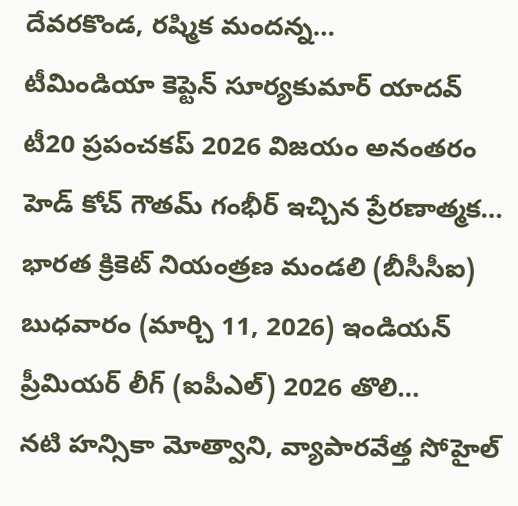దేవరకొండ, రష్మిక మందన్న…
టీమిండియా కెప్టెన్ సూర్యకుమార్ యాదవ్ టీ20 ప్రపంచకప్ 2026 విజయం అనంతరం హెడ్ కోచ్ గౌతమ్ గంభీర్ ఇచ్చిన ప్రేరణాత్మక…
భారత క్రికెట్ నియంత్రణ మండలి (బీసీసీఐ) బుధవారం (మార్చి 11, 2026) ఇండియన్ ప్రీమియర్ లీగ్ (ఐపీఎల్) 2026 తొలి…
నటి హన్సికా మోత్వాని, వ్యాపారవేత్త సోహైల్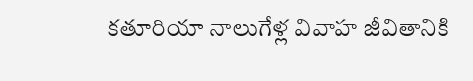కతూరియా నాలుగేళ్ల వివాహ జీవితానికి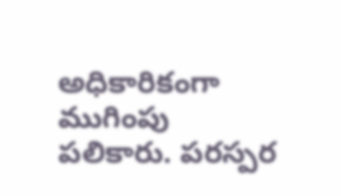అధికారికంగా ముగింపు పలికారు. పరస్పర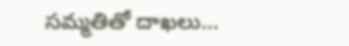సమ్మతితో దాఖలు…